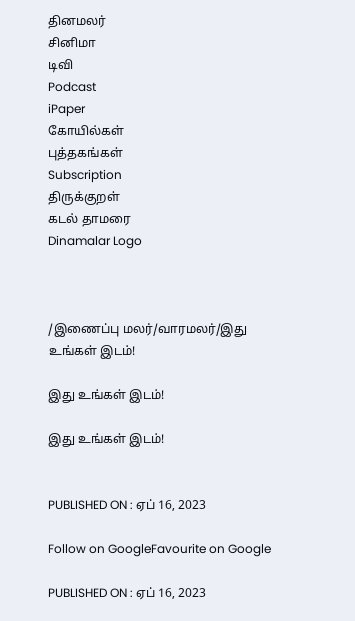தினமலர்
சினிமா
டிவி
Podcast
iPaper
கோயில்கள்
புத்தகங்கள்
Subscription
திருக்குறள்
கடல் தாமரை
Dinamalar Logo



/இணைப்பு மலர்/வாரமலர்/இது உங்கள் இடம்!

இது உங்கள் இடம்!

இது உங்கள் இடம்!


PUBLISHED ON : ஏப் 16, 2023

Follow on GoogleFavourite on Google

PUBLISHED ON : ஏப் 16, 2023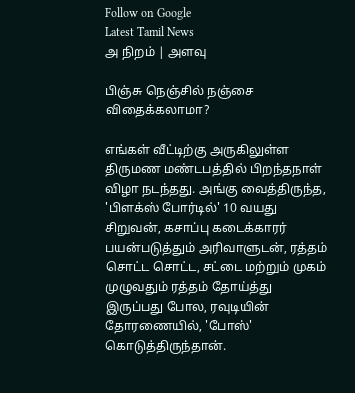Follow on Google
Latest Tamil News
அ நிறம் | அளவு

பிஞ்சு நெஞ்சில் நஞ்சை விதைக்கலாமா?

எங்கள் வீட்டிற்கு அருகிலுள்ள திருமண மண்டபத்தில் பிறந்தநாள் விழா நடந்தது. அங்கு வைத்திருந்த, 'பிளக்ஸ் போர்டில்' 10 வயது சிறுவன், கசாப்பு கடைக்காரர் பயன்படுத்தும் அரிவாளுடன், ரத்தம் சொட்ட சொட்ட, சட்டை மற்றும் முகம் முழுவதும் ரத்தம் தோய்த்து இருப்பது போல, ரவுடியின் தோரணையில், 'போஸ்' கொடுத்திருந்தான்.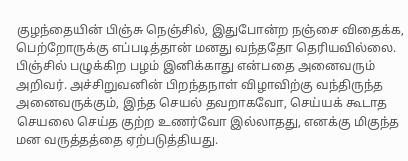குழந்தையின் பிஞ்சு நெஞ்சில், இதுபோன்ற நஞ்சை விதைக்க, பெற்றோருக்கு எப்படித்தான் மனது வந்ததோ தெரியவில்லை. பிஞ்சில் பழுக்கிற பழம் இனிக்காது என்பதை அனைவரும் அறிவர். அச்சிறுவனின் பிறந்தநாள் விழாவிற்கு வந்திருந்த அனைவருக்கும், இந்த செயல் தவறாகவோ, செய்யக் கூடாத செயலை செய்த குற்ற உணர்வோ இல்லாதது, எனக்கு மிகுந்த மன வருத்தத்தை ஏற்படுத்தியது.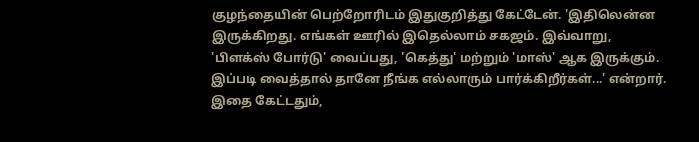குழந்தையின் பெற்றோரிடம் இதுகுறித்து கேட்டேன். 'இதிலென்ன இருக்கிறது. எங்கள் ஊரில் இதெல்லாம் சகஜம். இவ்வாறு, 'பிளக்ஸ் போர்டு' வைப்பது, 'கெத்து' மற்றும் 'மாஸ்' ஆக இருக்கும். இப்படி வைத்தால் தானே நீங்க எல்லாரும் பார்க்கிறீர்கள்...' என்றார். இதை கேட்டதும்,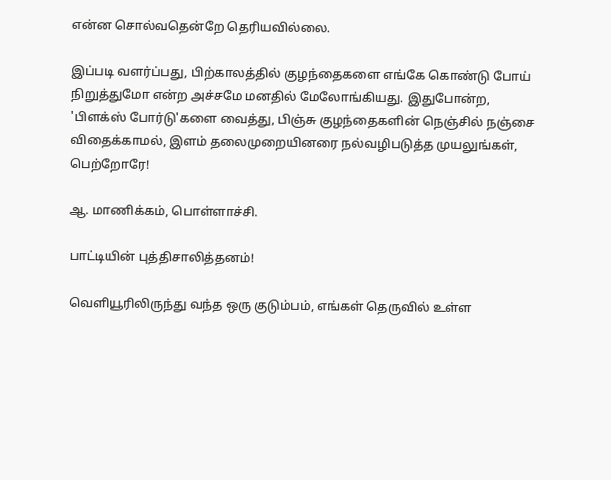என்ன சொல்வதென்றே தெரியவில்லை.

இப்படி வளர்ப்பது, பிற்காலத்தில் குழந்தைகளை எங்கே கொண்டு போய் நிறுத்துமோ என்ற அச்சமே மனதில் மேலோங்கியது. இதுபோன்ற, 'பிளக்ஸ் போர்டு'களை வைத்து, பிஞ்சு குழந்தைகளின் நெஞ்சில் நஞ்சை விதைக்காமல், இளம் தலைமுறையினரை நல்வழிபடுத்த முயலுங்கள், பெற்றோரே!

ஆ. மாணிக்கம், பொள்ளாச்சி.

பாட்டியின் புத்திசாலித்தனம்!

வெளியூரிலிருந்து வந்த ஒரு குடும்பம், எங்கள் தெருவில் உள்ள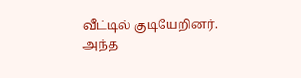வீட்டில் குடியேறினர். அந்த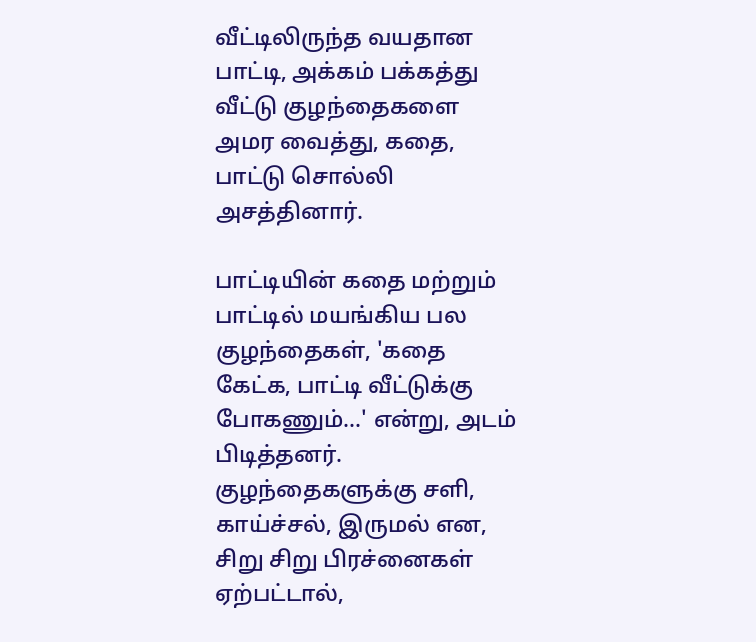வீட்டிலிருந்த வயதான பாட்டி, அக்கம் பக்கத்து வீட்டு குழந்தைகளை அமர வைத்து, கதை, பாட்டு சொல்லி அசத்தினார்.

பாட்டியின் கதை மற்றும் பாட்டில் மயங்கிய பல குழந்தைகள், 'கதை கேட்க, பாட்டி வீட்டுக்கு போகணும்...' என்று, அடம் பிடித்தனர். குழந்தைகளுக்கு சளி, காய்ச்சல், இருமல் என, சிறு சிறு பிரச்னைகள் ஏற்பட்டால்,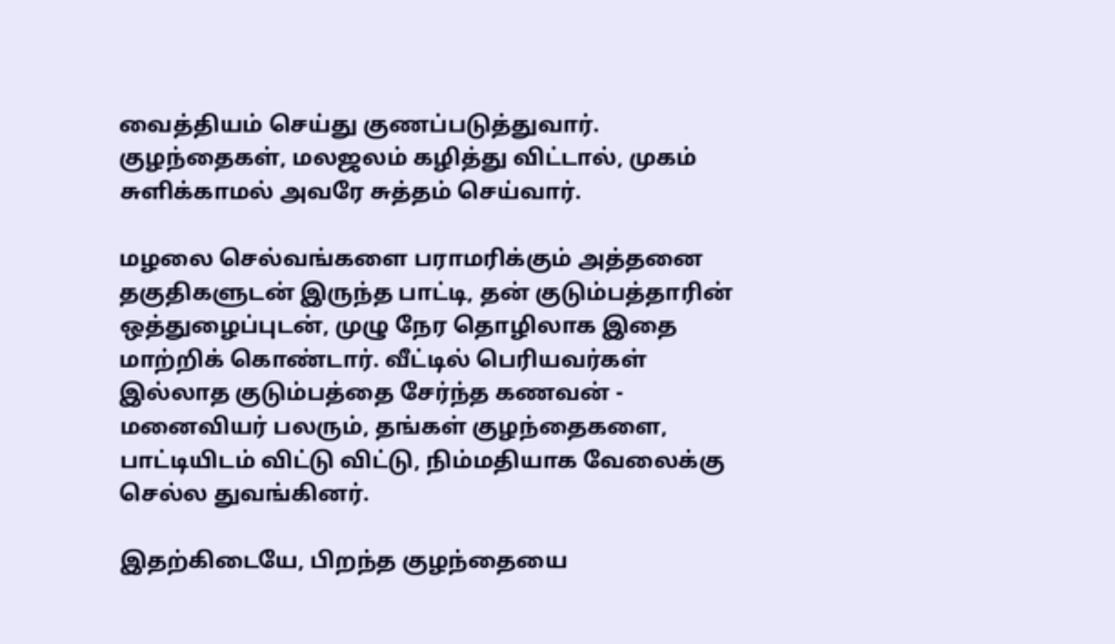வைத்தியம் செய்து குணப்படுத்துவார். குழந்தைகள், மலஜலம் கழித்து விட்டால், முகம் சுளிக்காமல் அவரே சுத்தம் செய்வார்.

மழலை செல்வங்களை பராமரிக்கும் அத்தனை தகுதிகளுடன் இருந்த பாட்டி, தன் குடும்பத்தாரின் ஒத்துழைப்புடன், முழு நேர தொழிலாக இதை மாற்றிக் கொண்டார். வீட்டில் பெரியவர்கள் இல்லாத குடும்பத்தை சேர்ந்த கணவன் - மனைவியர் பலரும், தங்கள் குழந்தைகளை, பாட்டியிடம் விட்டு விட்டு, நிம்மதியாக வேலைக்கு செல்ல துவங்கினர்.

இதற்கிடையே, பிறந்த குழந்தையை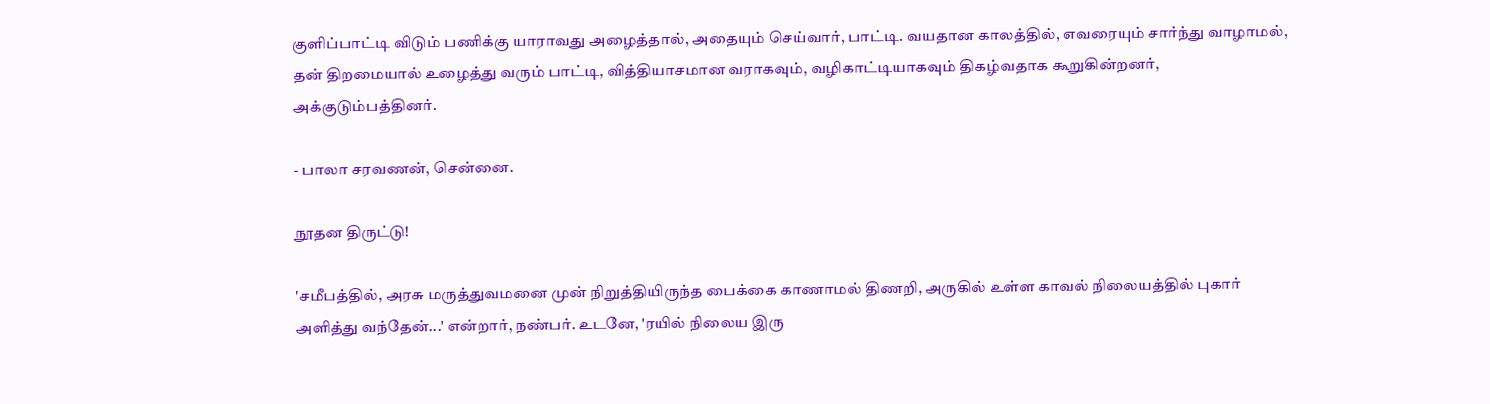குளிப்பாட்டி விடும் பணிக்கு யாராவது அழைத்தால், அதையும் செய்வார், பாட்டி. வயதான காலத்தில், எவரையும் சார்ந்து வாழாமல், தன் திறமையால் உழைத்து வரும் பாட்டி, வித்தியாசமான வராகவும், வழிகாட்டியாகவும் திகழ்வதாக கூறுகின்றனர், அக்குடும்பத்தினர்.

- பாலா சரவணன், சென்னை.

நூதன திருட்டு!

'சமீபத்தில், அரசு மருத்துவமனை முன் நிறுத்தியிருந்த பைக்கை காணாமல் திணறி, அருகில் உள்ள காவல் நிலையத்தில் புகார் அளித்து வந்தேன்...' என்றார், நண்பர். உடனே, 'ரயில் நிலைய இரு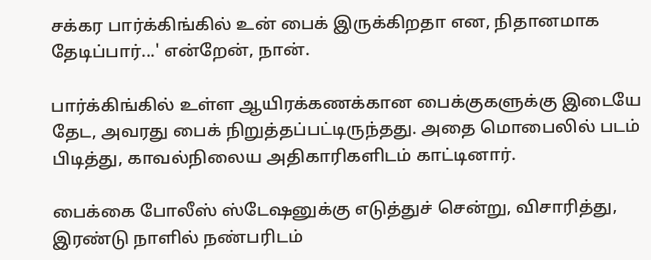சக்கர பார்க்கிங்கில் உன் பைக் இருக்கிறதா என, நிதானமாக தேடிப்பார்...' என்றேன், நான்.

பார்க்கிங்கில் உள்ள ஆயிரக்கணக்கான பைக்குகளுக்கு இடையே தேட, அவரது பைக் நிறுத்தப்பட்டிருந்தது. அதை மொபைலில் படம் பிடித்து, காவல்நிலைய அதிகாரிகளிடம் காட்டினார்.

பைக்கை போலீஸ் ஸ்டேஷனுக்கு எடுத்துச் சென்று, விசாரித்து, இரண்டு நாளில் நண்பரிடம்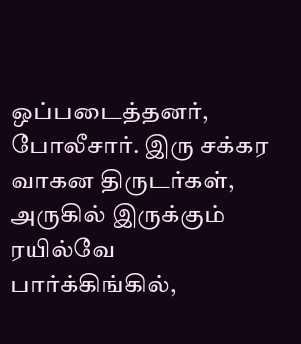ஒப்படைத்தனர், போலீசார். இரு சக்கர வாகன திருடர்கள், அருகில் இருக்கும் ரயில்வே பார்க்கிங்கில்,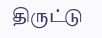திருட்டு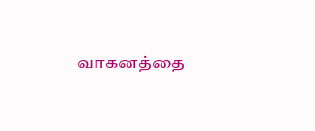வாகனத்தை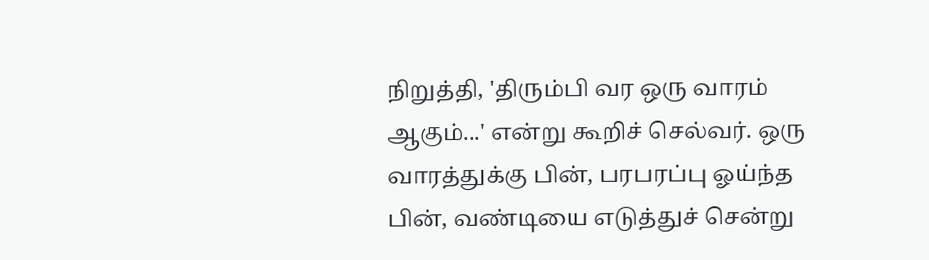நிறுத்தி, 'திரும்பி வர ஒரு வாரம் ஆகும்...' என்று கூறிச் செல்வர். ஒரு வாரத்துக்கு பின், பரபரப்பு ஓய்ந்த பின், வண்டியை எடுத்துச் சென்று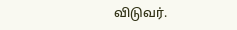விடுவர்.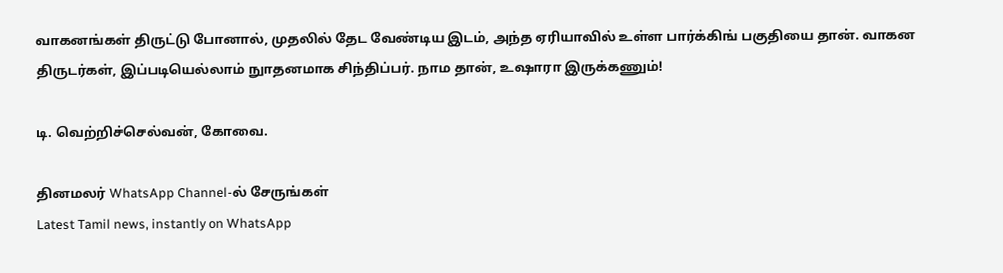வாகனங்கள் திருட்டு போனால், முதலில் தேட வேண்டிய இடம், அந்த ஏரியாவில் உள்ள பார்க்கிங் பகுதியை தான். வாகன திருடர்கள், இப்படியெல்லாம் நுாதனமாக சிந்திப்பர். நாம தான், உஷாரா இருக்கணும்!

டி. வெற்றிச்செல்வன், கோவை.

தினமலர் WhatsApp Channel-ல் சேருங்கள்
Latest Tamil news, instantly on WhatsApp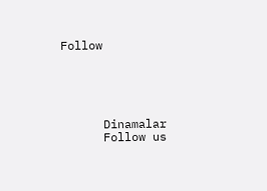Follow





      Dinamalar
      Follow us